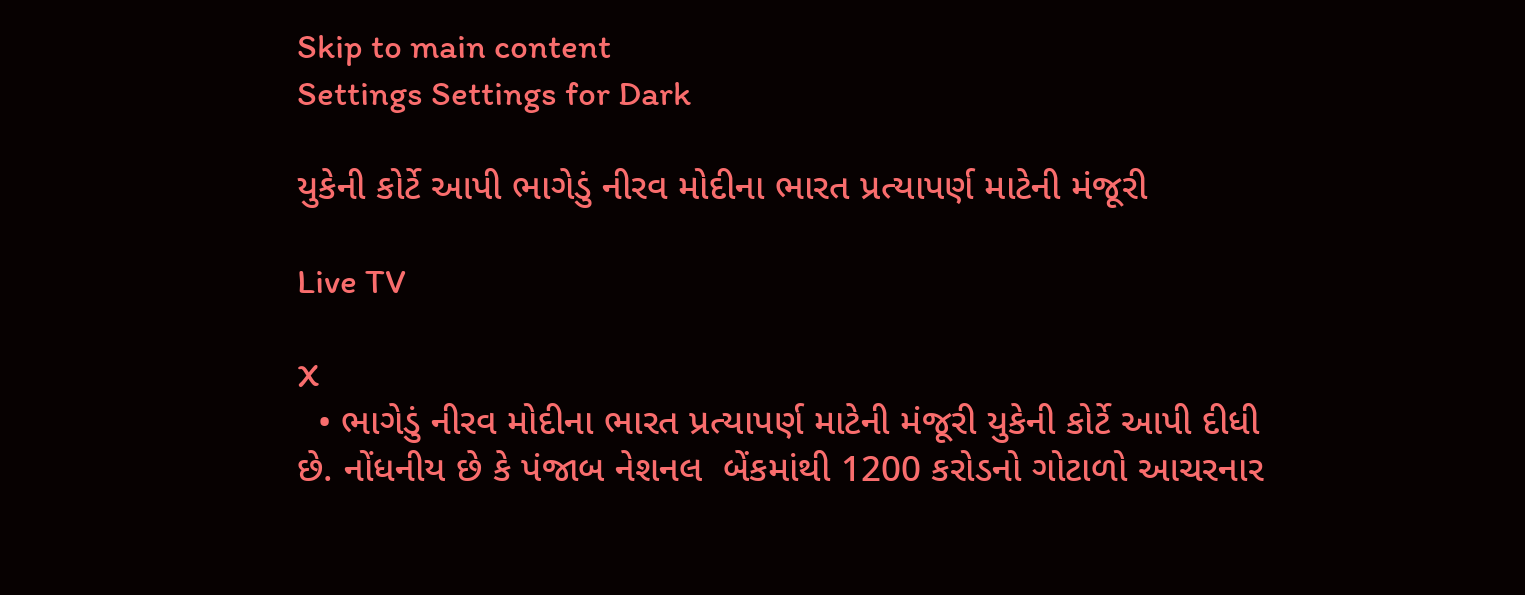Skip to main content
Settings Settings for Dark

યુકેની કોર્ટે આપી ભાગેડું નીરવ મોદીના ભારત પ્રત્યાપર્ણ માટેની મંજૂરી

Live TV

X
  • ભાગેડું નીરવ મોદીના ભારત પ્રત્યાપર્ણ માટેની મંજૂરી યુકેની કોર્ટે આપી દીધી છે. નોંધનીય છે કે પંજાબ નેશનલ  બેંકમાંથી 1200 કરોડનો ગોટાળો આચરનાર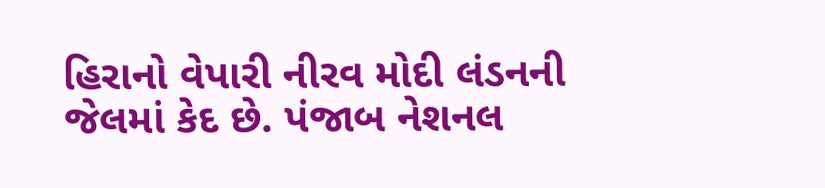હિરાનો વેપારી નીરવ મોદી લંડનની જેલમાં કેદ છે. પંજાબ નેશનલ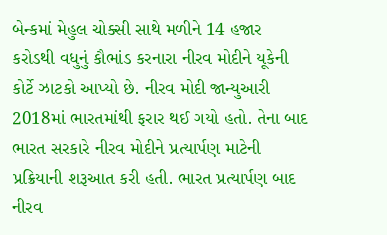બેન્કમાં મેહુલ ચોક્સી સાથે મળીને 14 હજાર કરોડથી વધુનું કૌભાંડ કરનારા નીરવ મોદીને યૂકેની કોર્ટે ઝાટકો આપ્યો છે. નીરવ મોદી જાન્યુઆરી 2018માં ભારતમાંથી ફરાર થઈ ગયો હતો. તેના બાદ ભારત સરકારે નીરવ મોદીને પ્રત્યાર્પણ માટેની પ્રક્રિયાની શરૂઆત કરી હતી. ભારત પ્રત્યાર્પણ બાદ નીરવ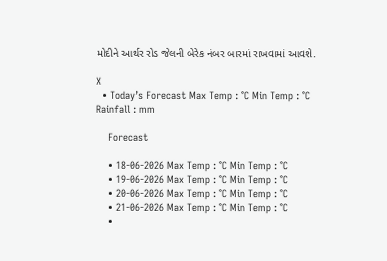મોદીને આર્થર રોડ જેલની બેરેક નંબર બારમાં રાખવામાં આવશે.

X
  • Today’s Forecast Max Temp : °C Min Temp : °C Rainfall : mm

    Forecast

    • 18-06-2026 Max Temp : °C Min Temp : °C
    • 19-06-2026 Max Temp : °C Min Temp : °C
    • 20-06-2026 Max Temp : °C Min Temp : °C
    • 21-06-2026 Max Temp : °C Min Temp : °C
    •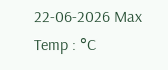22-06-2026 Max Temp : °C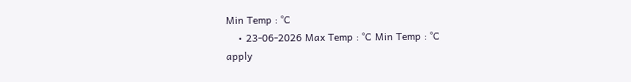Min Temp : °C
    • 23-06-2026 Max Temp : °C Min Temp : °C
apply